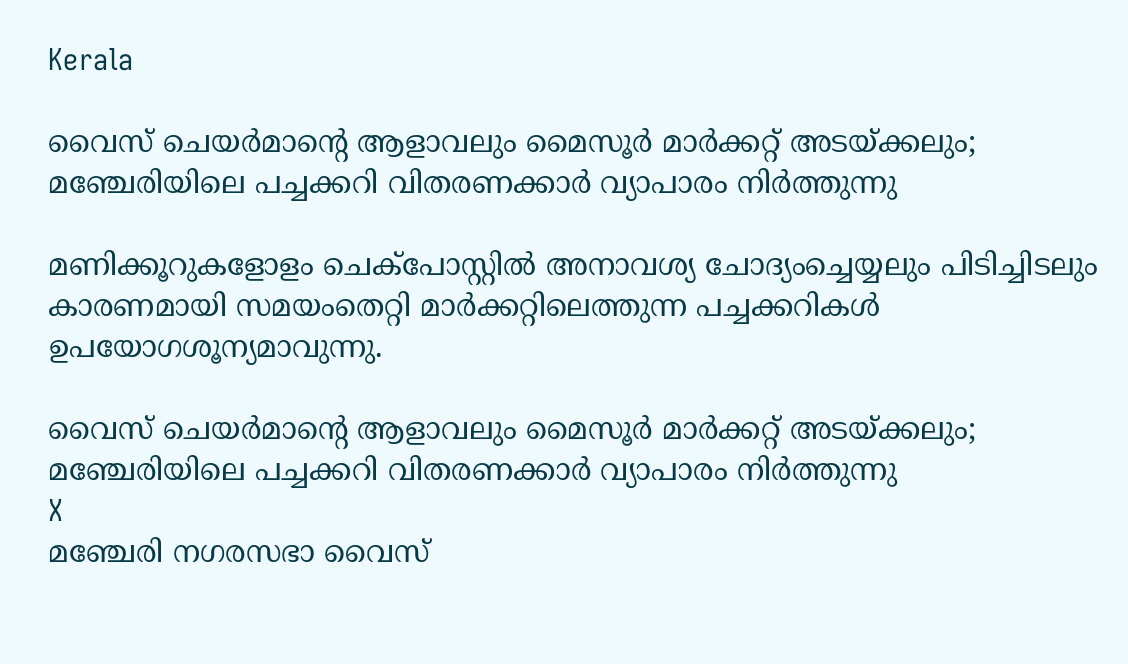Kerala

വൈസ് ചെയര്‍മാന്റെ ആളാവലും മൈസൂര്‍ മാര്‍ക്കറ്റ് അടയ്ക്കലും; മഞ്ചേരിയിലെ പച്ചക്കറി വിതരണക്കാര്‍ വ്യാപാരം നിര്‍ത്തുന്നു

മണിക്കൂറുകളോളം ചെക്‌പോസ്റ്റില്‍ അനാവശ്യ ചോദ്യംച്ചെയ്യലും പിടിച്ചിടലും കാരണമായി സമയംതെറ്റി മാര്‍ക്കറ്റിലെത്തുന്ന പച്ചക്കറികള്‍ ഉപയോഗശൂന്യമാവുന്നു.

വൈസ് ചെയര്‍മാന്റെ ആളാവലും മൈസൂര്‍ മാര്‍ക്കറ്റ് അടയ്ക്കലും; മഞ്ചേരിയിലെ പച്ചക്കറി വിതരണക്കാര്‍ വ്യാപാരം നിര്‍ത്തുന്നു
X
മഞ്ചേരി നഗരസഭാ വൈസ്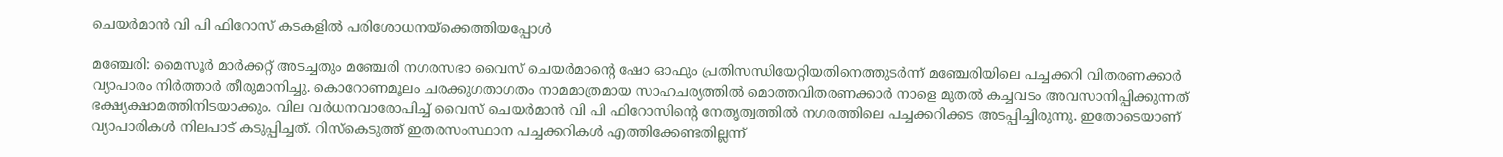ചെയര്‍മാന്‍ വി പി ഫിറോസ് കടകളില്‍ പരിശോധനയ്‌ക്കെത്തിയപ്പോള്‍

മഞ്ചേരി: മൈസൂര്‍ മാര്‍ക്കറ്റ് അടച്ചതും മഞ്ചേരി നഗരസഭാ വൈസ് ചെയര്‍മാന്റെ ഷോ ഓഫും പ്രതിസന്ധിയേറ്റിയതിനെത്തുടര്‍ന്ന് മഞ്ചേരിയിലെ പച്ചക്കറി വിതരണക്കാര്‍ വ്യാപാരം നിര്‍ത്താര്‍ തീരുമാനിച്ചു. കൊറോണമൂലം ചരക്കുഗതാഗതം നാമമാത്രമായ സാഹചര്യത്തില്‍ മൊത്തവിതരണക്കാര്‍ നാളെ മുതല്‍ കച്ചവടം അവസാനിപ്പിക്കുന്നത് ഭക്ഷ്യക്ഷാമത്തിനിടയാക്കും. വില വര്‍ധനവാരോപിച്ച് വൈസ് ചെയര്‍മാന്‍ വി പി ഫിറോസിന്റെ നേതൃത്വത്തില്‍ നഗരത്തിലെ പച്ചക്കറിക്കട അടപ്പിച്ചിരുന്നു. ഇതോടെയാണ് വ്യാപാരികള്‍ നിലപാട് കടുപ്പിച്ചത്. റിസ്‌കെടുത്ത് ഇതരസംസ്ഥാന പച്ചക്കറികള്‍ എത്തിക്കേണ്ടതില്ലന്ന്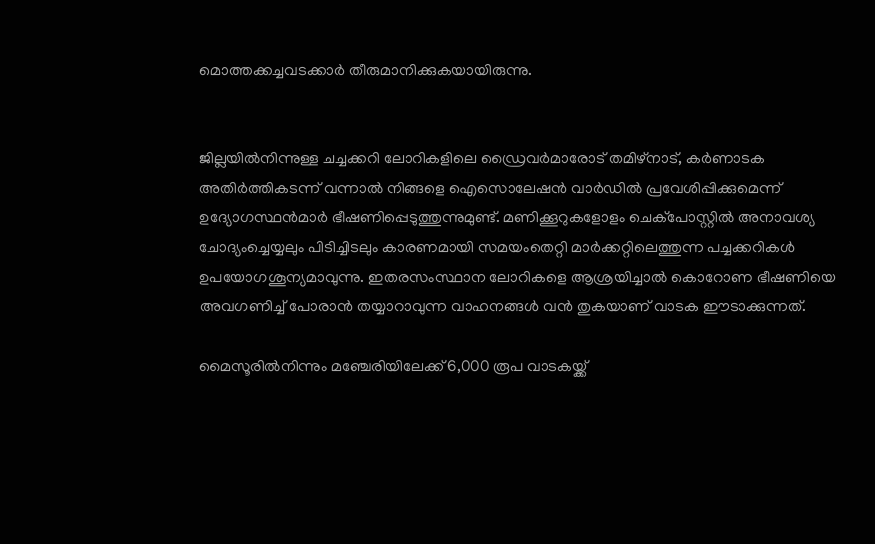മൊത്തക്കച്ചവടക്കാര്‍ തീരുമാനിക്കുകയായിരുന്നു.


ജില്ലയില്‍നിന്നുള്ള ചച്ചക്കറി ലോറികളിലെ ഡ്രൈവര്‍മാരോട് തമിഴ്‌നാട്, കര്‍ണാടക അതിര്‍ത്തികടന്ന് വന്നാല്‍ നിങ്ങളെ ഐസൊലേഷന്‍ വാര്‍ഡില്‍ പ്രവേശിപ്പിക്കുമെന്ന് ഉദ്യോഗസ്ഥന്‍മാര്‍ ഭീഷണിപ്പെടുത്തുന്നുമുണ്ട്. മണിക്കൂറുകളോളം ചെക്‌പോസ്റ്റില്‍ അനാവശ്യ ചോദ്യംച്ചെയ്യലും പിടിച്ചിടലും കാരണമായി സമയംതെറ്റി മാര്‍ക്കറ്റിലെത്തുന്ന പച്ചക്കറികള്‍ ഉപയോഗശൂന്യമാവുന്നു. ഇതരസംസ്ഥാന ലോറികളെ ആശ്രയിച്ചാല്‍ കൊറോണ ഭീഷണിയെ അവഗണിച്ച് പോരാന്‍ തയ്യാറാവുന്ന വാഹനങ്ങള്‍ വന്‍ തുകയാണ് വാടക ഈടാക്കുന്നത്.

മൈസൂരില്‍നിന്നും മഞ്ചേരിയിലേക്ക് 6,000 രൂപ വാടകയ്ക്ക്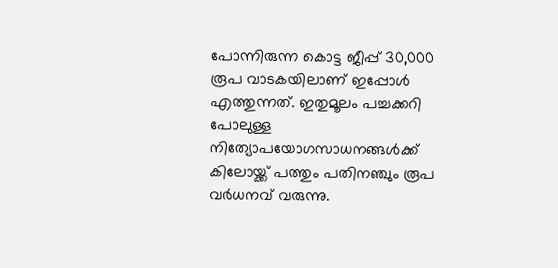പോന്നിരുന്ന കൊട്ട ജീപ്പ് 30,000 രൂപ വാടകയിലാണ് ഇപ്പോള്‍ എത്തുന്നത്. ഇതുമൂലം പച്ചക്കറി പോലുള്ള നിത്യോപയോഗസാധനങ്ങള്‍ക്ക് കിലോയ്ക്ക് പത്തും പതിനഞ്ചും രൂപ വര്‍ധനവ് വരുന്നു.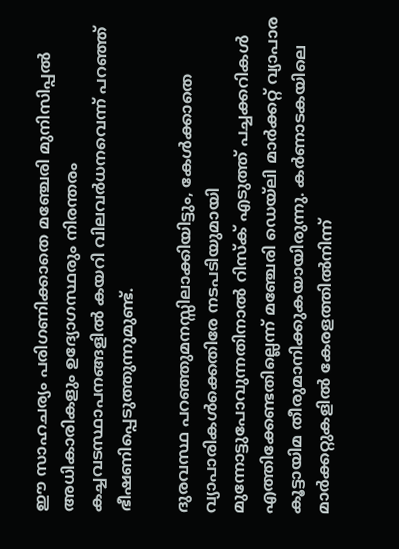ഈ സാഹചര്യം പരിഗണിക്കാതെ മഞ്ചേരി മുനിസിപ്പല്‍ അധികാരികളും ഉദ്യോഗസ്ഥരും നിരന്തരം കച്ചവടസ്ഥാപനങ്ങളില്‍ കയറി വിലവര്‍ധനവെന്ന് പറഞ്ഞ് ഭീഷണിപ്പെടുത്തുന്നുമുണ്ട്.

ദുരവസ്ഥ പറഞ്ഞുമനസ്സിലാക്കിയിട്ടും, കേള്‍ക്കാതെ വ്യാപാരികള്‍ക്കെതിരേ നടപടിയുമായി മുന്നോട്ടുപോവുന്നതിനാല്‍ റിസ്‌ക് എടുത്ത് പച്ചക്കറികള്‍ എത്തിക്കേണ്ടതില്ലെന്ന് മഞ്ചേരി ഡെയ്‌ലി മാര്‍ക്കറ്റ് വ്യാപാര കൂട്ടായിമ തീരുമാനിക്കുകയായിരുന്നു. കര്‍ണാടകയിലെ മാര്‍ക്കറ്റുകളില്‍ കേരളത്തില്‍നിന്ന്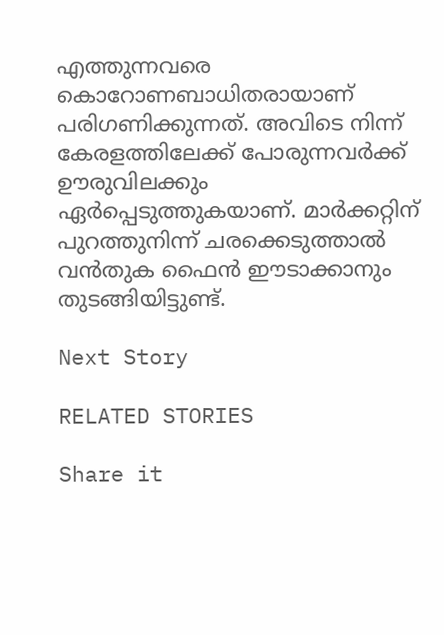എത്തുന്നവരെ കൊറോണബാധിതരായാണ് പരിഗണിക്കുന്നത്. അവിടെ നിന്ന് കേരളത്തിലേക്ക് പോരുന്നവര്‍ക്ക് ഊരുവിലക്കും ഏര്‍പ്പെടുത്തുകയാണ്. മാര്‍ക്കറ്റിന് പുറത്തുനിന്ന് ചരക്കെടുത്താല്‍ വന്‍തുക ഫൈന്‍ ഈടാക്കാനും തുടങ്ങിയിട്ടുണ്ട്.

Next Story

RELATED STORIES

Share it